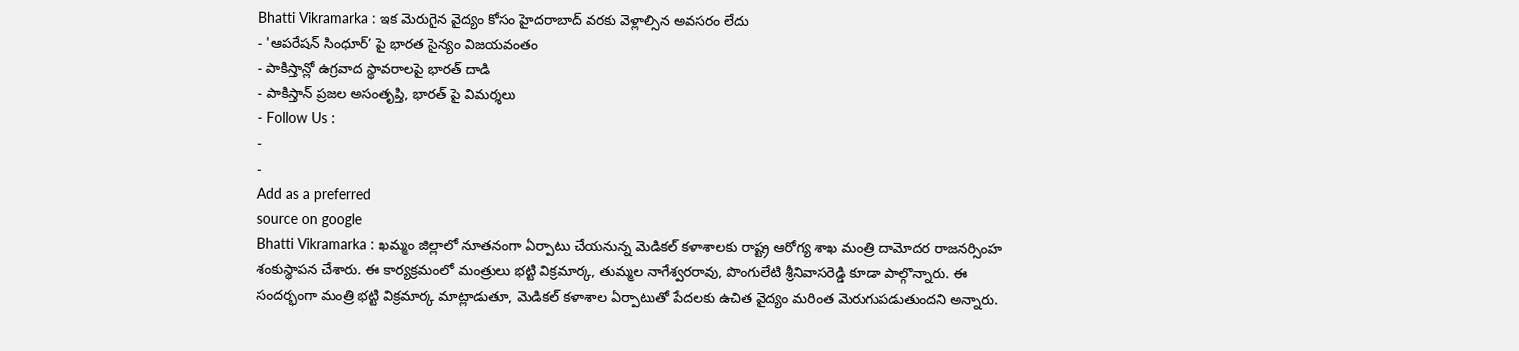Bhatti Vikramarka : ఇక మెరుగైన వైద్యం కోసం హైదరాబాద్ వరకు వెళ్లాల్సిన అవసరం లేదు
- 'ఆపరేషన్ సింధూర్’ పై భారత సైన్యం విజయవంతం
- పాకిస్తాన్లో ఉగ్రవాద స్థావరాలపై భారత్ దాడి
- పాకిస్తాన్ ప్రజల అసంతృప్తి, భారత్ పై విమర్శలు
- Follow Us :
-
-
Add as a preferred
source on google
Bhatti Vikramarka : ఖమ్మం జిల్లాలో నూతనంగా ఏర్పాటు చేయనున్న మెడికల్ కళాశాలకు రాష్ట్ర ఆరోగ్య శాఖ మంత్రి దామోదర రాజనర్సింహ శంకుస్థాపన చేశారు. ఈ కార్యక్రమంలో మంత్రులు భట్టి విక్రమార్క, తుమ్మల నాగేశ్వరరావు, పొంగులేటి శ్రీనివాసరెడ్డి కూడా పాల్గొన్నారు. ఈ సందర్భంగా మంత్రి భట్టి విక్రమార్క మాట్లాడుతూ, మెడికల్ కళాశాల ఏర్పాటుతో పేదలకు ఉచిత వైద్యం మరింత మెరుగుపడుతుందని అన్నారు.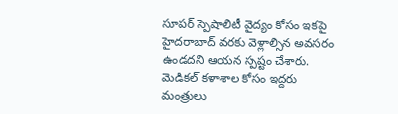సూపర్ స్పెషాలిటీ వైద్యం కోసం ఇకపై హైదరాబాద్ వరకు వెళ్లాల్సిన అవసరం ఉండదని ఆయన స్పష్టం చేశారు. మెడికల్ కళాశాల కోసం ఇద్దరు మంత్రులు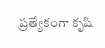ప్రత్యేకంగా కృషి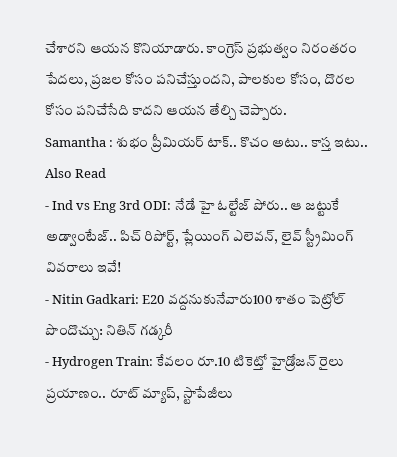చేశారని ఆయన కొనియాడారు. కాంగ్రెస్ ప్రభుత్వం నిరంతరం పేదలు, ప్రజల కోసం పనిచేస్తుందని, పాలకుల కోసం, దొరల కోసం పనిచేసేది కాదని ఆయన తేల్చి చెప్పారు.
Samantha : శుభం ప్రీమియర్ టాక్.. కొచం అటు.. కాస్త ఇటు..
Also Read
- Ind vs Eng 3rd ODI: నేడే హై ఓల్టేజ్ పోరు.. ఆ జట్టుకే అడ్వాంటేజ్.. పిచ్ రిపోర్ట్, ప్లేయింగ్ ఎలెవన్, లైవ్ స్ట్రీమింగ్ వివరాలు ఇవే!
- Nitin Gadkari: E20 వద్దనుకునేవారు100 శాతం పెట్రోల్ పొందొచ్చు: నితిన్ గడ్కరీ
- Hydrogen Train: కేవలం రూ.10 టికెట్తో హైడ్రోజన్ రైలు ప్రయాణం.. రూట్ మ్యాప్, స్టాపేజీలు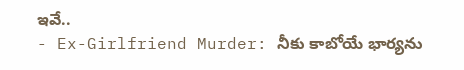ఇవే..
- Ex-Girlfriend Murder: నీకు కాబోయే భార్యను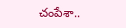చంపేశా..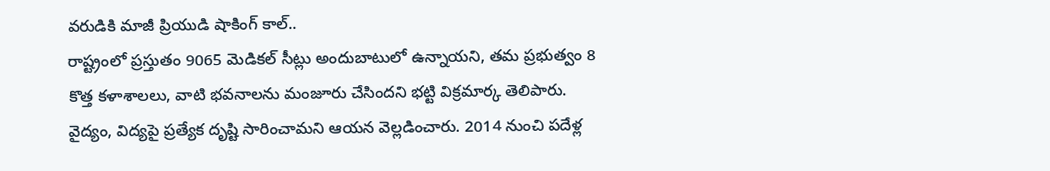వరుడికి మాజీ ప్రియుడి షాకింగ్ కాల్..
రాష్ట్రంలో ప్రస్తుతం 9065 మెడికల్ సీట్లు అందుబాటులో ఉన్నాయని, తమ ప్రభుత్వం 8 కొత్త కళాశాలలు, వాటి భవనాలను మంజూరు చేసిందని భట్టి విక్రమార్క తెలిపారు. వైద్యం, విద్యపై ప్రత్యేక దృష్టి సారించామని ఆయన వెల్లడించారు. 2014 నుంచి పదేళ్ల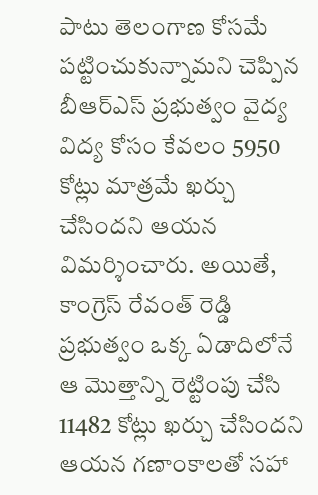పాటు తెలంగాణ కోసమే పట్టించుకున్నామని చెప్పిన బీఆర్ఎస్ ప్రభుత్వం వైద్య విద్య కోసం కేవలం 5950 కోట్లు మాత్రమే ఖర్చు చేసిందని ఆయన విమర్శించారు. అయితే, కాంగ్రెస్ రేవంత్ రెడ్డి ప్రభుత్వం ఒక్క ఏడాదిలోనే ఆ మొత్తాన్ని రెట్టింపు చేసి 11482 కోట్లు ఖర్చు చేసిందని ఆయన గణాంకాలతో సహా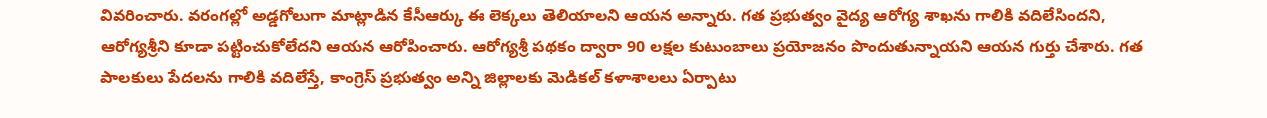వివరించారు. వరంగల్లో అడ్డగోలుగా మాట్లాడిన కేసీఆర్కు ఈ లెక్కలు తెలియాలని ఆయన అన్నారు. గత ప్రభుత్వం వైద్య ఆరోగ్య శాఖను గాలికి వదిలేసిందని, ఆరోగ్యశ్రీని కూడా పట్టించుకోలేదని ఆయన ఆరోపించారు. ఆరోగ్యశ్రీ పథకం ద్వారా 90 లక్షల కుటుంబాలు ప్రయోజనం పొందుతున్నాయని ఆయన గుర్తు చేశారు. గత పాలకులు పేదలను గాలికి వదిలేస్తే, కాంగ్రెస్ ప్రభుత్వం అన్ని జిల్లాలకు మెడికల్ కళాశాలలు ఏర్పాటు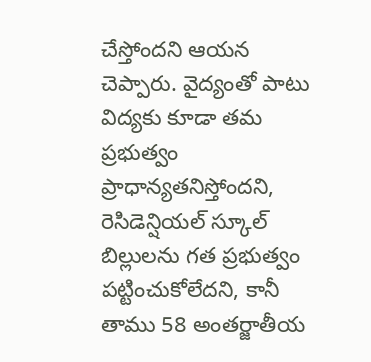చేస్తోందని ఆయన చెప్పారు. వైద్యంతో పాటు విద్యకు కూడా తమ ప్రభుత్వం ప్రాధాన్యతనిస్తోందని, రెసిడెన్షియల్ స్కూల్ బిల్లులను గత ప్రభుత్వం పట్టించుకోలేదని, కానీ తాము 58 అంతర్జాతీయ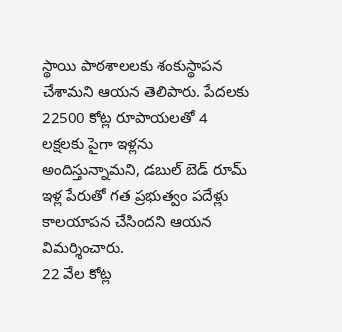స్థాయి పాఠశాలలకు శంకుస్థాపన చేశామని ఆయన తెలిపారు. పేదలకు 22500 కోట్ల రూపాయలతో 4 లక్షలకు పైగా ఇళ్లను అందిస్తున్నామని, డబుల్ బెడ్ రూమ్ ఇళ్ల పేరుతో గత ప్రభుత్వం పదేళ్లు కాలయాపన చేసిందని ఆయన విమర్శించారు.
22 వేల కోట్ల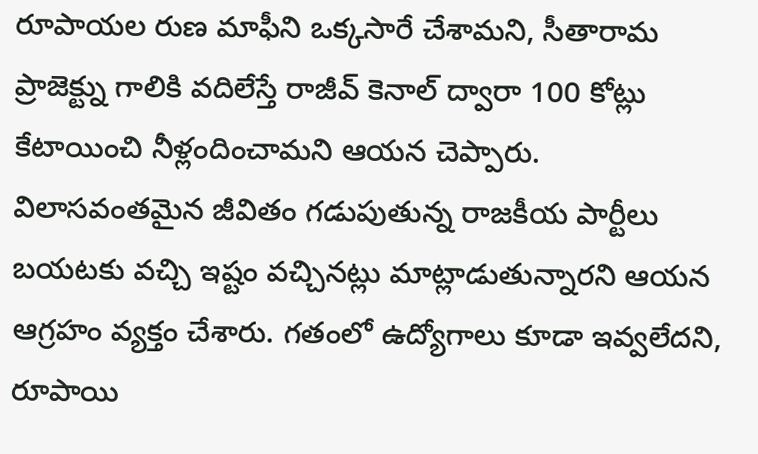రూపాయల రుణ మాఫీని ఒక్కసారే చేశామని, సీతారామ ప్రాజెక్ట్ను గాలికి వదిలేస్తే రాజీవ్ కెనాల్ ద్వారా 100 కోట్లు కేటాయించి నీళ్లందించామని ఆయన చెప్పారు. విలాసవంతమైన జీవితం గడుపుతున్న రాజకీయ పార్టీలు బయటకు వచ్చి ఇష్టం వచ్చినట్లు మాట్లాడుతున్నారని ఆయన ఆగ్రహం వ్యక్తం చేశారు. గతంలో ఉద్యోగాలు కూడా ఇవ్వలేదని, రూపాయి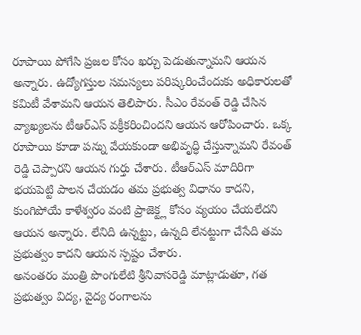రూపాయి పోగేసి ప్రజల కోసం ఖర్చు పెడుతున్నామని ఆయన అన్నారు. ఉద్యోగస్తుల సమస్యలు పరిష్కరించేందుకు అధికారులతో కమిటీ వేశామని ఆయన తెలిపారు. సీఎం రేవంత్ రెడ్డి చేసిన వ్యాఖ్యలను టీఆర్ఎస్ వక్రీకరించిందని ఆయన ఆరోపించారు. ఒక్క రూపాయి కూడా పన్ను వేయకుండా అభివృద్ధి చేస్తున్నామని రేవంత్ రెడ్డి చెప్పారని ఆయన గుర్తు చేశారు. టీఆర్ఎస్ మాదిరిగా భయపెట్టి పాలన చేయడం తమ ప్రభుత్వ విధానం కాదని, కుంగిపోయే కాళేశ్వరం వంటి ప్రాజెక్ట్ల కోసం వ్యయం చేయలేదని ఆయన అన్నారు. లేనిది ఉన్నట్టు, ఉన్నది లేనట్టుగా చేసేది తమ ప్రభుత్వం కాదని ఆయన స్పష్టం చేశారు.
అనంతరం మంత్రి పొంగులేటి శ్రీనివాసరెడ్డి మాట్లాడుతూ, గత ప్రభుత్వం విద్య, వైద్య రంగాలను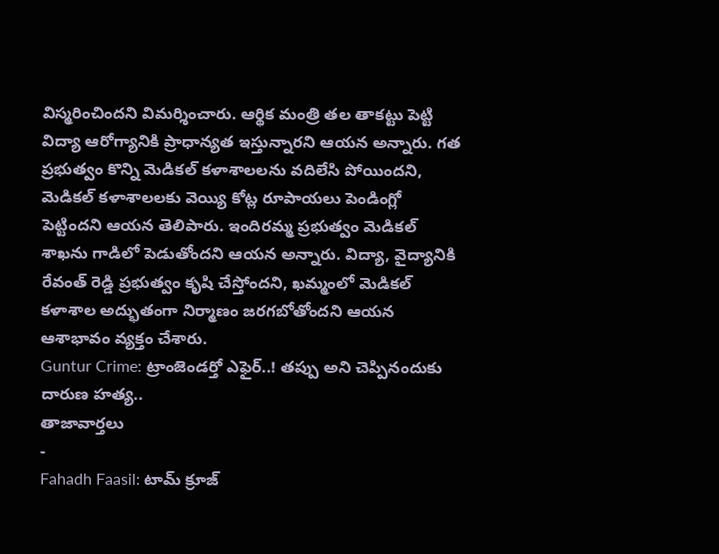విస్మరించిందని విమర్శించారు. ఆర్థిక మంత్రి తల తాకట్టు పెట్టి విద్యా ఆరోగ్యానికి ప్రాధాన్యత ఇస్తున్నారని ఆయన అన్నారు. గత ప్రభుత్వం కొన్ని మెడికల్ కళాశాలలను వదిలేసి పోయిందని, మెడికల్ కళాశాలలకు వెయ్యి కోట్ల రూపాయలు పెండింగ్లో పెట్టిందని ఆయన తెలిపారు. ఇందిరమ్మ ప్రభుత్వం మెడికల్ శాఖను గాడిలో పెడుతోందని ఆయన అన్నారు. విద్యా, వైద్యానికి రేవంత్ రెడ్డి ప్రభుత్వం కృషి చేస్తోందని, ఖమ్మంలో మెడికల్ కళాశాల అద్భుతంగా నిర్మాణం జరగబోతోందని ఆయన ఆశాభావం వ్యక్తం చేశారు.
Guntur Crime: ట్రాంజెండర్తో ఎఫైర్..! తప్పు అని చెప్పినందుకు దారుణ హత్య..
తాజావార్తలు
-
Fahadh Faasil: టామ్ క్రూజ్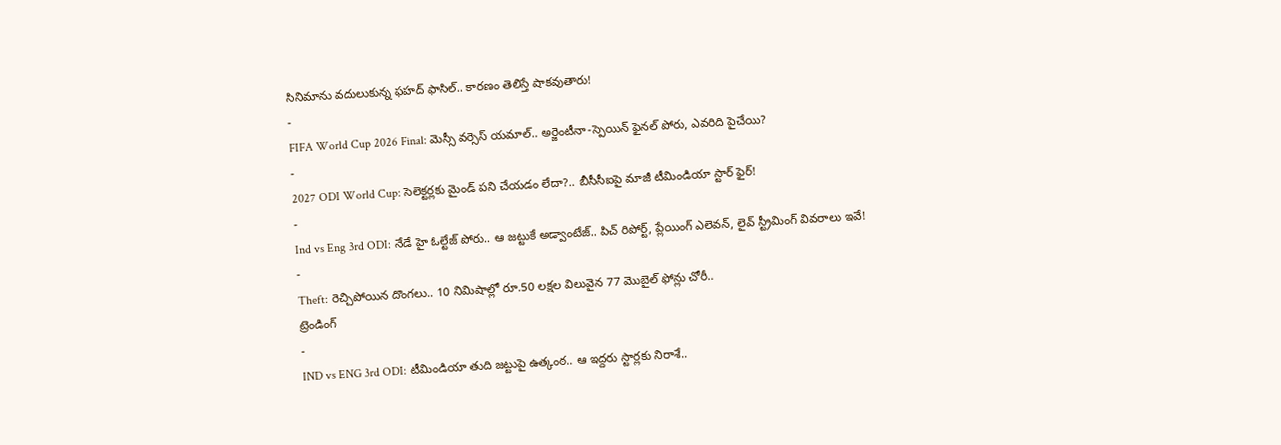సినిమాను వదులుకున్న ఫహద్ ఫాసిల్.. కారణం తెలిస్తే షాకవుతారు!
-
FIFA World Cup 2026 Final: మెస్సీ వర్సెస్ యమాల్.. అర్జెంటీనా-స్పెయిన్ ఫైనల్ పోరు, ఎవరిది పైచేయి?
-
2027 ODI World Cup: సెలెక్టర్లకు మైండ్ పని చేయడం లేదా?.. బీసీసీఐపై మాజీ టీమిండియా స్టార్ ఫైర్!
-
Ind vs Eng 3rd ODI: నేడే హై ఓల్టేజ్ పోరు.. ఆ జట్టుకే అడ్వాంటేజ్.. పిచ్ రిపోర్ట్, ప్లేయింగ్ ఎలెవన్, లైవ్ స్ట్రీమింగ్ వివరాలు ఇవే!
-
Theft: రెచ్చిపోయిన దొంగలు.. 10 నిమిషాల్లో రూ.50 లక్షల విలువైన 77 మొబైల్ ఫోన్లు చోరీ..
ట్రెండింగ్
-
IND vs ENG 3rd ODI: టీమిండియా తుది జట్టుపై ఉత్కంఠ.. ఆ ఇద్దరు స్టార్లకు నిరాశే..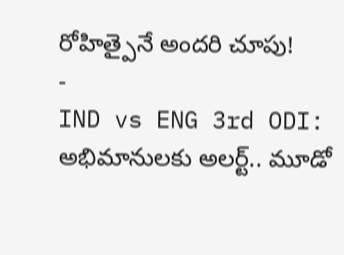రోహిత్పైనే అందరి చూపు!
-
IND vs ENG 3rd ODI: అభిమానులకు అలర్ట్.. మూడో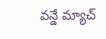వన్డే మ్యాచ్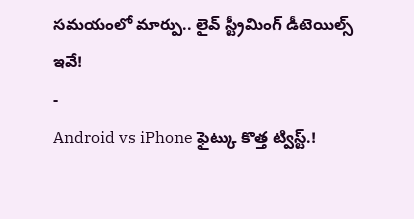సమయంలో మార్పు.. లైవ్ స్ట్రీమింగ్ డీటెయిల్స్ ఇవే!
-
Android vs iPhone ఫైట్కు కొత్త ట్విస్ట్.!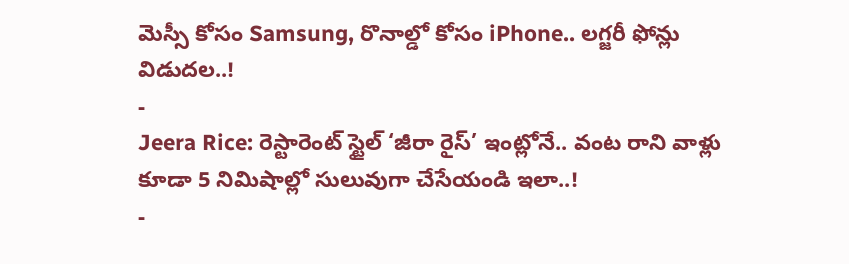మెస్సీ కోసం Samsung, రొనాల్డో కోసం iPhone.. లగ్జరీ ఫోన్లు విడుదల..!
-
Jeera Rice: రెస్టారెంట్ స్టైల్ ‘జీరా రైస్’ ఇంట్లోనే.. వంట రాని వాళ్లు కూడా 5 నిమిషాల్లో సులువుగా చేసేయండి ఇలా..!
-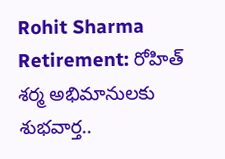Rohit Sharma Retirement: రోహిత్ శర్మ అభిమానులకు శుభవార్త..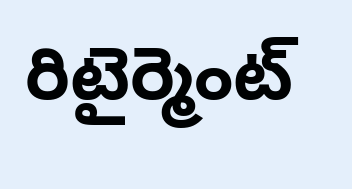రిటైర్మెంట్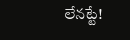లేనట్టే!